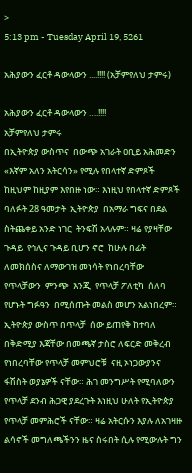>
5:13 pm - Tuesday April 19, 5261

አሕያውን ፈርቶ ዳውላውን ....!!!! (አቻምየለህ ታምሩ)

አሕያውን ፈርቶ ዳውላውን ….!!!!
አቻምየለህ ታምሩ
በኢትዮጵያ ውስጥና  በውጭ አገራት ዐቢይ አሕመድን «እኛም አለን አትርሳን» የሚሉ የበላተኛ ድምጾች ከዚህም ከዚያም እየበዙ ነው። እነዚህ የበላተኛ ድምጾች ባለፉት 28 ዓመታት  ኢትዮጵያ  በአማራ ግፍና በደል ስትጨቀይ አንድ ነገር  ትንፍሽ አላሉም። ዛሬ የያዛቸው ጉዳይ  የኅሊና ጉዳይ ቢሆን ኖሮ  ከሁሉ በፊት ለመክሰስና ለማውገዝ መነሳት የነበረባቸው የጥላቻውን  ምንጭ  እንጂ  የጥላቻ ፖለቲካ  ሰለባ የሆኑት ግፉዓን  በሚሰጡት መልስ መሆን አልነበረም።
ኢትዮጵያ ውስጥ በጥላቻ  ሰው ይጠየቅ ከተባለ በቅድሚያ እጃቸው በመጫኛ ታስሮ ለፍርድ መቅረብ የነበረባቸው የጥላቻ መምህሮቹ  ናዚ ኦነጋውያንና ፋሽስት ወያኔዎች ናቸው። ሕገ መንግሥት የሚባለውን  የጥላቻ ደንብ ሕጋዊ ያደረጉት እነዚህ ሁለት የኢትዮጵያ የጥላቻ መምሕሮች ናቸው። ዛሬ አትርሱን እያሉ ለአገዛዙ ልሳኖች መግለጫችንን ዜና ስሩበት ሲሉ የሚውሉት ግን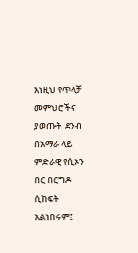እነዚህ የጥላቻ መምህሮችና ያወጡት  ደንብ በአማራ ላይ  ምድራዊ የሲኦን በር በርግዶ ሲከፍት አልነበሩም፤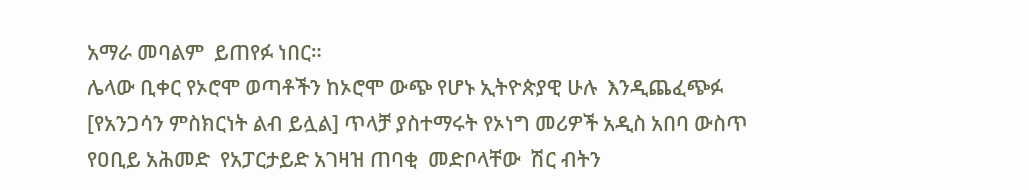አማራ መባልም  ይጠየፉ ነበር።
ሌላው ቢቀር የኦሮሞ ወጣቶችን ከኦሮሞ ውጭ የሆኑ ኢትዮጵያዊ ሁሉ  እንዲጨፈጭፉ [የአንጋሳን ምስክርነት ልብ ይሏል] ጥላቻ ያስተማሩት የኦነግ መሪዎች አዲስ አበባ ውስጥ የዐቢይ አሕመድ  የአፓርታይድ አገዛዝ ጠባቂ  መድቦላቸው  ሽር ብትን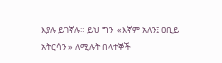እያሉ ይገኛሉ። ይህ ግን  «እኛም አለን፤ ዐቢይ አትርሳን » ለሚሉት በላተኞች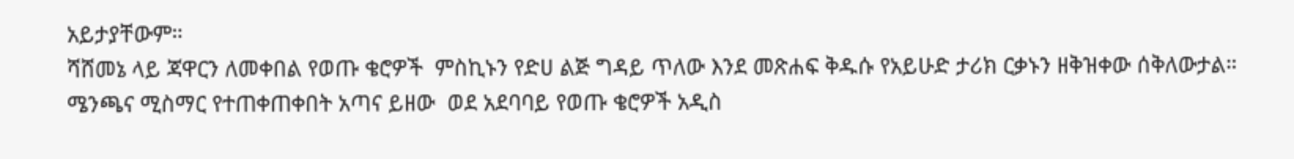አይታያቸውም።
ሻሸመኔ ላይ ጃዋርን ለመቀበል የወጡ ቄሮዎች  ምስኪኑን የድሀ ልጅ ግዳይ ጥለው እንደ መጽሐፍ ቅዱሱ የአይሁድ ታሪክ ርቃኑን ዘቅዝቀው ሰቅለውታል። ሜንጫና ሚስማር የተጠቀጠቀበት አጣና ይዘው  ወደ አደባባይ የወጡ ቄሮዎች አዲስ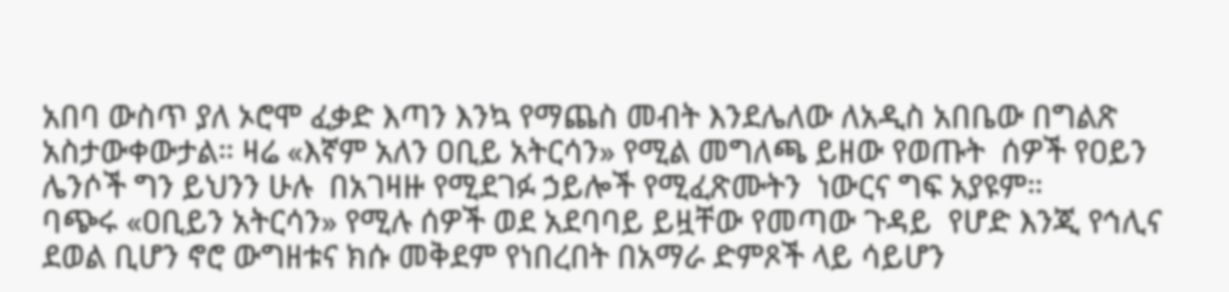አበባ ውስጥ ያለ ኦሮሞ ፈቃድ እጣን እንኳ የማጨስ መብት እንደሌለው ለአዲስ አበቤው በግልጽ አስታውቀውታል። ዛሬ «እኛም አለን ዐቢይ አትርሳን» የሚል መግለጫ ይዘው የወጡት  ሰዎች የዐይን ሌንሶች ግን ይህንን ሁሉ  በአገዛዙ የሚደገፉ ኃይሎች የሚፈጽሙትን  ነውርና ግፍ አያዩም።
ባጭሩ «ዐቢይን አትርሳን» የሚሉ ሰዎች ወደ አደባባይ ይዟቸው የመጣው ጉዳይ  የሆድ እንጂ የኅሊና ደወል ቢሆን ኖሮ ውግዘቱና ክሱ መቅደም የነበረበት በአማራ ድምጾች ላይ ሳይሆን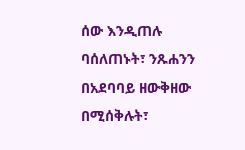ሰው እንዲጠሉ ባሰለጠኑት፣ ንጹሐንን በአደባባይ ዘውቅዘው በሚሰቅሉት፣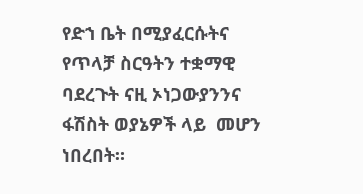የድኀ ቤት በሚያፈርሱትና የጥላቻ ስርዓትን ተቋማዊ ባደረጉት ናዚ ኦነጋውያንንና ፋሽስት ወያኔዎች ላይ  መሆን ነበረበት።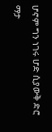ሆኖም ግን ነገሩ ሆድ ሲያውቅ ድሮ ማታ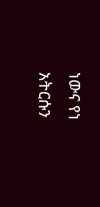ነውና የነ አትርሱን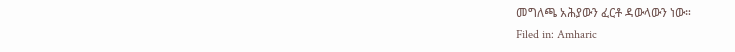መግለጫ አሕያውን ፈርቶ ዳውላውን ነው።
Filed in: Amharic